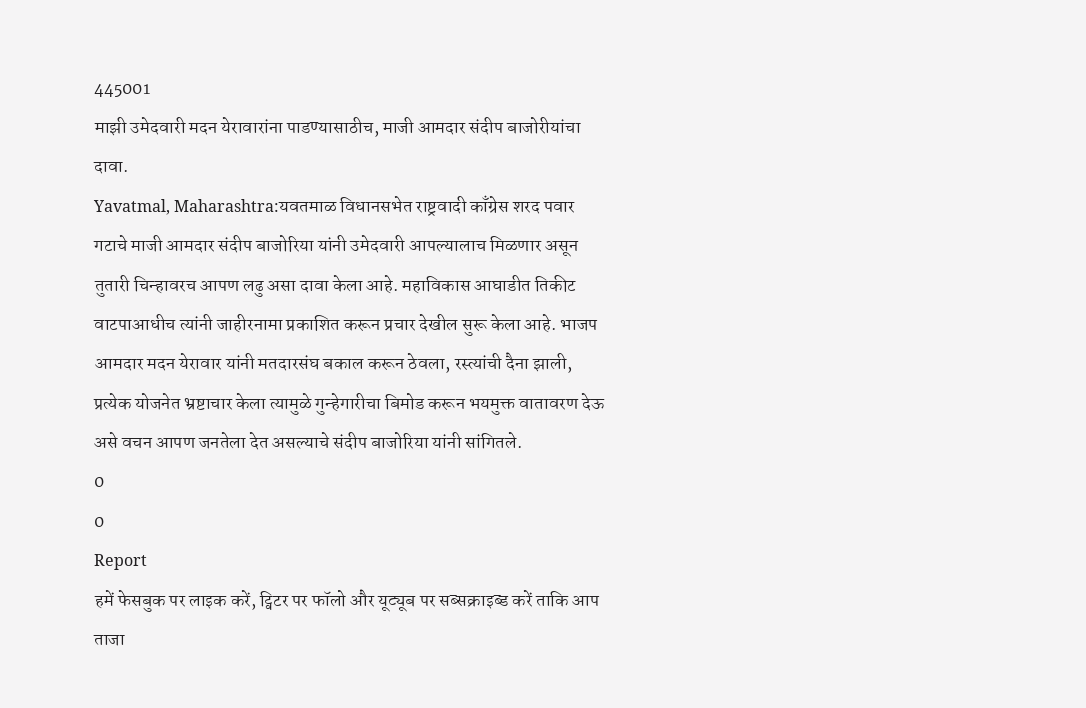445001
माझी उमेदवारी मदन येरावारांना पाडण्यासाठीच, माजी आमदार संदीप बाजोरीयांचा दावा.
Yavatmal, Maharashtra:यवतमाळ विधानसभेत राष्ट्रवादी काँग्रेस शरद पवार गटाचे माजी आमदार संदीप बाजोरिया यांनी उमेदवारी आपल्यालाच मिळणार असून तुतारी चिन्हावरच आपण लढु असा दावा केला आहे. महाविकास आघाडीत तिकीट वाटपाआधीच त्यांनी जाहीरनामा प्रकाशित करून प्रचार देखील सुरू केला आहे. भाजप आमदार मदन येरावार यांनी मतदारसंघ बकाल करून ठेवला, रस्त्यांची दैना झाली, प्रत्येक योजनेत भ्रष्टाचार केला त्यामुळे गुन्हेगारीचा बिमोड करून भयमुक्त वातावरण देऊ असे वचन आपण जनतेला देत असल्याचे संदीप बाजोरिया यांनी सांगितले.
0
0
Report
हमें फेसबुक पर लाइक करें, ट्विटर पर फॉलो और यूट्यूब पर सब्सक्राइब्ड करें ताकि आप ताजा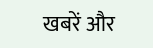खबरें और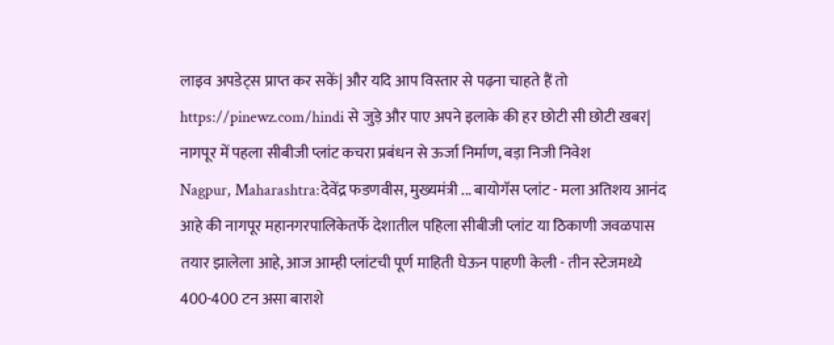लाइव अपडेट्स प्राप्त कर सकें| और यदि आप विस्तार से पढ़ना चाहते हैं तो https://pinewz.com/hindi से जुड़े और पाए अपने इलाके की हर छोटी सी छोटी खबर|
नागपूर में पहला सीबीजी प्लांट कचरा प्रबंधन से ऊर्जा निर्माण, बड़ा निजी निवेश
Nagpur, Maharashtra:देवेंद्र फडणवीस, मुख्यमंत्री ... बायोगॅस प्लांट - मला अतिशय आनंद आहे की नागपूर महानगरपालिकेतर्फे देशातील पहिला सीबीजी प्लांट या ठिकाणी जवळपास तयार झालेला आहे, आज आम्ही प्लांटची पूर्ण माहिती घेऊन पाहणी केली - तीन स्टेजमध्ये 400-400 टन असा बाराशे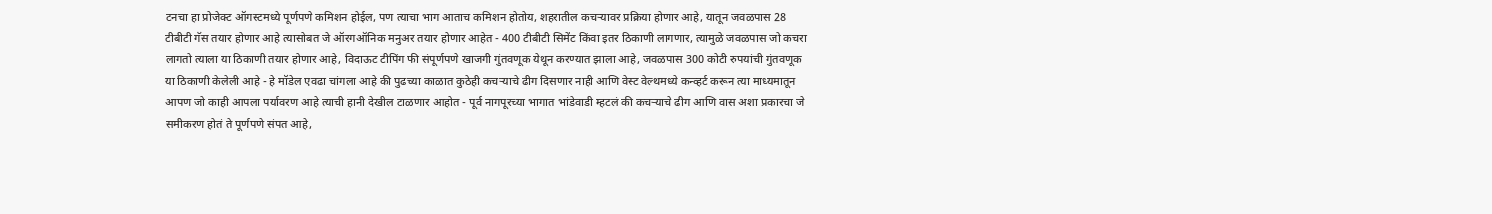टनचा हा प्रोजेक्ट ऑगस्टमध्ये पूर्णपणे कमिशन होईल, पण त्याचा भाग आताच कमिशन होतोय, शहरातील कचऱ्यावर प्रक्रिया होणार आहे, यातून जवळपास 28 टीबीटी गॅस तयार होणार आहे त्यासोबत जे ऑरगऑनिक मनुअर तयार होणार आहेत - 400 टीबीटी सिमेंट किंवा इतर ठिकाणी लागणार, त्यामुळे जवळपास जो कचरा लागतो त्याला या ठिकाणी तयार होणार आहे, विदाऊट टीपिंग फी संपूर्णपणे खाजगी गुंतवणूक येथून करण्यात झाला आहे, जवळपास 300 कोटी रुपयांची गुंतवणूक या ठिकाणी केलेली आहे - हे मॉडेल एवढा चांगला आहे की पुढच्या काळात कुठेही कचऱ्याचे ढीग दिसणार नाही आणि वेस्ट वेल्थमध्ये कन्व्हर्ट करून त्या माध्यमातून आपण जो काही आपला पर्यावरण आहे त्याची हानी देखील टाळणार आहोत - पूर्व नागपूरच्या भागात भांडेवाडी म्हटलं की कचऱ्याचे ढीग आणि वास अशा प्रकारचा जे समीकरण होतं ते पूर्णपणे संपत आहे,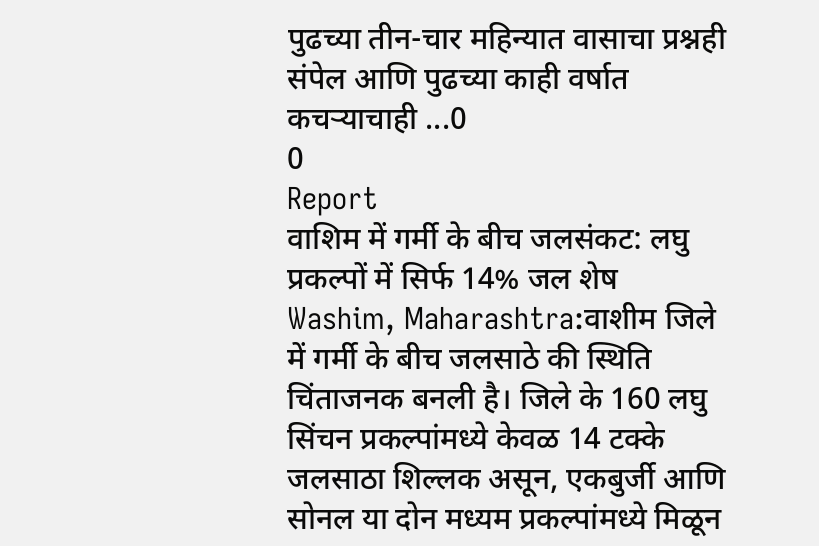पुढच्या तीन-चार महिन्यात वासाचा प्रश्नही संपेल आणि पुढच्या काही वर्षात कचऱ्याचाही ...0
0
Report
वाशिम में गर्मी के बीच जलसंकट: लघु प्रकल्पों में सिर्फ 14% जल शेष
Washim, Maharashtra:वाशीम जिले में गर्मी के बीच जलसाठे की स्थिति चिंताजनक बनली है। जिले के 160 लघु सिंचन प्रकल्पांमध्ये केवळ 14 टक्के जलसाठा शिल्लक असून, एकबुर्जी आणि सोनल या दोन मध्यम प्रकल्पांमध्ये मिळून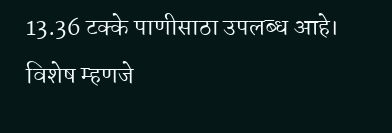13.36 टक्के पाणीसाठा उपलब्ध आहे। विशेष म्हणजे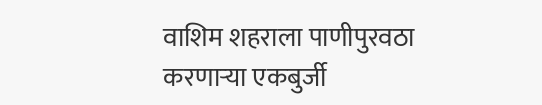वाशिम शहराला पाणीपुरवठा करणाऱ्या एकबुर्जी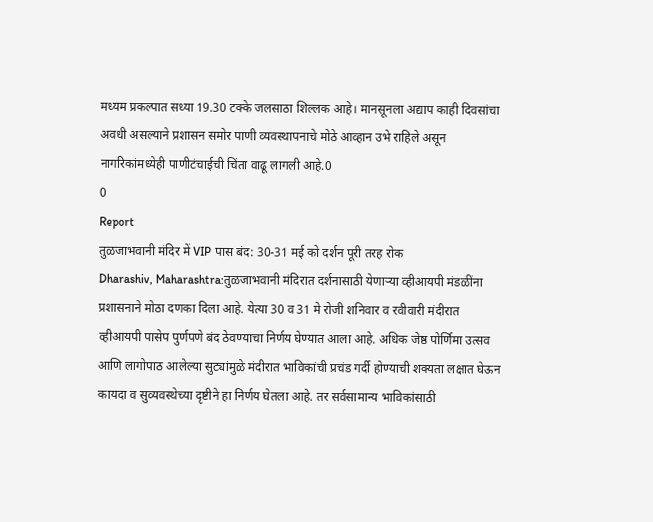मध्यम प्रकल्पात सध्या 19.30 टक्के जलसाठा शिल्लक आहे। मानसूनला अद्याप काही दिवसांचा अवधी असल्याने प्रशासन समोर पाणी व्यवस्थापनाचे मोठे आव्हान उभे राहिले असून नागरिकांमध्येही पाणीटंचाईची चिंता वाढू लागली आहे.0
0
Report
तुळजाभवानी मंदिर में VIP पास बंद: 30-31 मई को दर्शन पूरी तरह रोक
Dharashiv, Maharashtra:तुळजाभवानी मंदिरात दर्शनासाठी येणाऱ्या व्हीआयपी मंडळींना प्रशासनाने मोठा दणका दिला आहे. येत्या 30 व 31 मे रोजी शनिवार व रवीवारी मंदीरात व्हीआयपी पासेप पुर्णपणे बंद ठेवण्याचा निर्णय घेण्यात आला आहे. अधिक जेष्ठ पोर्णिमा उत्सव आणि लागोपाठ आलेल्या सुट्यांमुळे मंदीरात भाविकांची प्रचंड गर्दी होण्याची शक्यता लक्षात घेऊन कायदा व सुव्यवस्थेच्या दृष्टीने हा निर्णय घेतला आहे. तर सर्वसामान्य भाविकांसाठी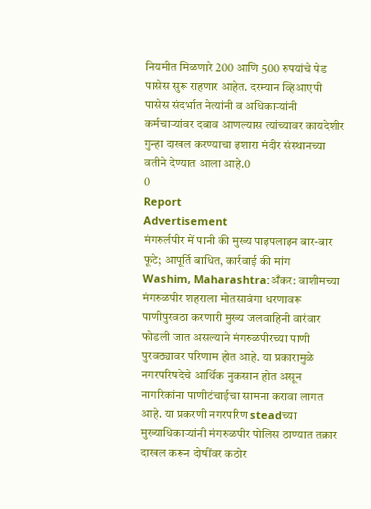नियमीत मिळणारे 200 आणि 500 रुपयांचे पेड पासेस सुरू राहणार आहेत. दरम्यान व्हिआएपी पासेस संदर्भात नेत्यांनी व अधिकाऱ्यांनी कर्मचाऱ्यांवर दबाव आणल्यास त्यांच्यावर कायदेशीर गुन्हा दाखल करण्याचा इशारा मंदीर संस्थानच्या वतीने देण्यात आला आहे.0
0
Report
Advertisement
मंगरुर्लपीर में पानी की मुख्य पाइपलाइन बार-बार फूटे; आपूर्ति बाधित, कार्रवाई की मांग
Washim, Maharashtra:अँकर: वाशीमच्या मंगरुळपीर शहराला मोतसावंगा धरणावरू पाणीपुरवठा करणारी मुख्य जलवाहिनी वारंवार फोडली जात असल्याने मंगरुळपीरच्या पाणी पुरवठ्यावर परिणाम होत आहे. या प्रकारामुळे नगरपरिषदेचे आर्थिक नुकसान होत असून नागरिकांना पाणीटंचाईचा सामना करावा लागत आहे. या प्रकरणी नगरपरिण steadच्या मुख्याधिकाऱ्यांनी मंगरुळपीर पोलिस ठाण्यात तक्रार दाखल करून दोषींवर कठोर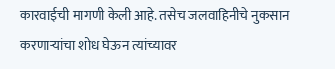कारवाईची मागणी केली आहे. तसेच जलवाहिनीचे नुकसान करणाऱ्यांचा शोध घेऊन त्यांच्यावर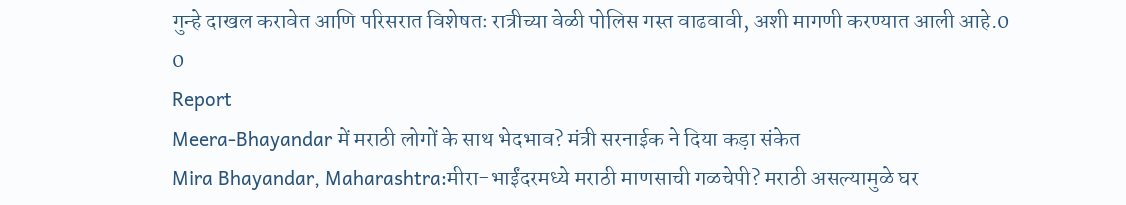गुन्हे दाखल करावेत आणि परिसरात विशेषतः रात्रीच्या वेळी पोलिस गस्त वाढवावी, अशी मागणी करण्यात आली आहे.0
0
Report
Meera-Bhayandar में मराठी लोगों के साथ भेदभाव? मंत्री सरनाईक ने दिया कड़ा संकेत
Mira Bhayandar, Maharashtra:मीरा-भाईंदरमध्ये मराठी माणसाची गळचेपी? मराठी असल्यामुळे घर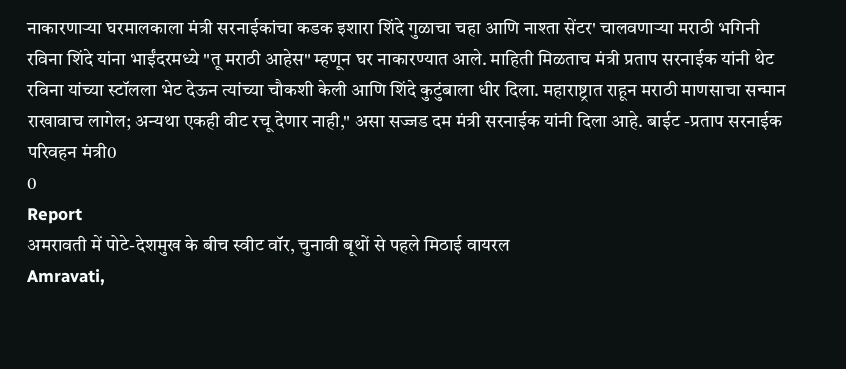नाकारणाऱ्या घरमालकाला मंत्री सरनाईकांचा कडक इशारा शिंदे गुळाचा चहा आणि नाश्ता सेंटर' चालवणाऱ्या मराठी भगिनी रविना शिंदे यांना भाईंदरमध्ये "तू मराठी आहेस" म्हणून घर नाकारण्यात आले. माहिती मिळताच मंत्री प्रताप सरनाईक यांनी थेट रविना यांच्या स्टॉलला भेट देऊन त्यांच्या चौकशी केली आणि शिंदे कुटुंबाला धीर दिला. महाराष्ट्रात राहून मराठी माणसाचा सन्मान राखावाच लागेल; अन्यथा एकही वीट रचू देणार नाही," असा सज्जड दम मंत्री सरनाईक यांनी दिला आहे. बाईट -प्रताप सरनाईक परिवहन मंत्री0
0
Report
अमरावती में पोटे-देशमुख के बीच स्वीट वॉर, चुनावी बूथों से पहले मिठाई वायरल
Amravati,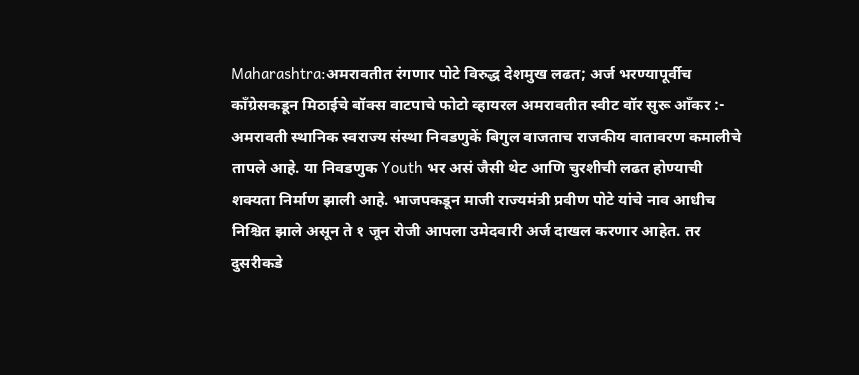Maharashtra:अमरावतीत रंगणार पोटे विरुद्ध देशमुख लढत; अर्ज भरण्यापूर्वीच काँग्रेसकडून मिठाईचे बॉक्स वाटपाचे फोटो व्हायरल अमरावतीत स्वीट वॉर सुरू आँकर :- अमरावती स्थानिक स्वराज्य संस्था निवडणुकें बिगुल वाजताच राजकीय वातावरण कमालीचे तापले आहे. या निवडणुक Youth भर असं जैसी थेट आणि चुरशीची लढत होण्याची शक्यता निर्माण झाली आहे. भाजपकडून माजी राज्यमंत्री प्रवीण पोटे यांचे नाव आधीच निश्चित झाले असून ते १ जून रोजी आपला उमेदवारी अर्ज दाखल करणार आहेत. तर दुसरीकडे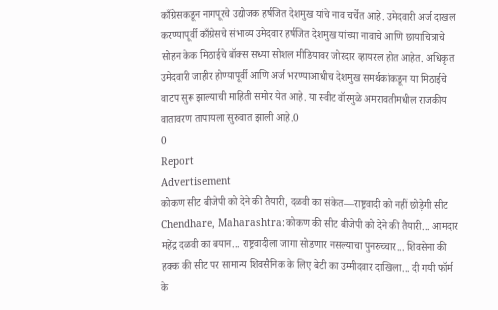काँग्रेसकडून नागपूरचे उद्योजक हर्षजित देशमुख यांचे नाव चर्चेत आहे. उमेदवारी अर्ज दाखल करण्यापूर्वी काँग्रेसचे संभाव्य उमेदवार हर्षजित देशमुख यांच्या नावाचे आणि छायाचित्राचे सोहन केक मिठाईचे बॉक्स सध्या सोशल मीडियावर जोरदार व्हायरल होत आहेत. अधिकृत उमेदवारी जाहीर होण्यापूर्वी आणि अर्ज भरण्याआधीच देशमुख समर्थकांकडून या मिठाईचे वाटप सुरू झाल्याची माहिती समोर येत आहे. या स्वीट वॉरमुळे अमरावतीमधील राजकीय वातावरण तापायला सुरुवात झाली आहे.0
0
Report
Advertisement
कोकण सीट बीजेपी को देने की तैयारी, दळवी का संकेत—राष्ट्रवादी को नहीं छोड़ेगी सीट
Chendhare, Maharashtra:कोकण की सीट बीजेपी को देने की तैयारी... आमदार महेंद्र दळवी का बयान... राष्ट्रवादीला जागा सोडणार नसल्याचा पुनरुच्चार... शिवसेना की हक्क की सीट पर सामान्य शिवसैनिक के लिए बेटी का उम्मीदवार दाखिला... दी गयी फॉर्म के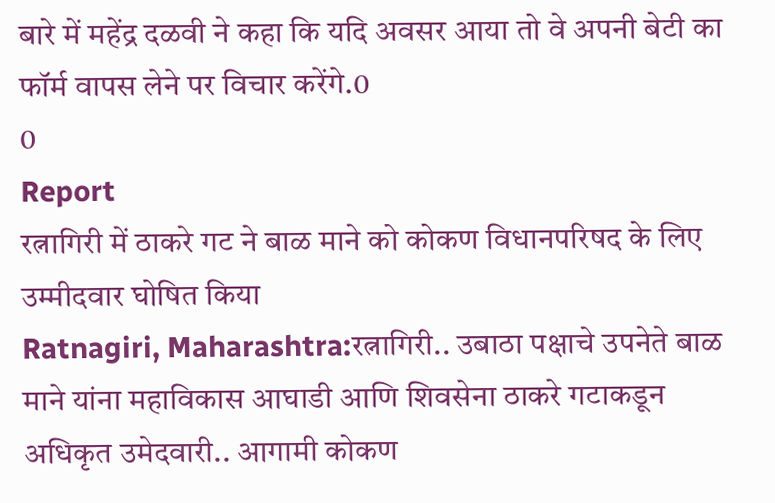बारे में महेंद्र दळवी ने कहा कि यदि अवसर आया तो वे अपनी बेटी का फॉर्म वापस लेने पर विचार करेंगे.0
0
Report
रत्नागिरी में ठाकरे गट ने बाळ माने को कोकण विधानपरिषद के लिए उम्मीदवार घोषित किया
Ratnagiri, Maharashtra:रत्नागिरी.. उबाठा पक्षाचे उपनेते बाळ माने यांना महाविकास आघाडी आणि शिवसेना ठाकरे गटाकडून अधिकृत उमेदवारी.. आगामी कोकण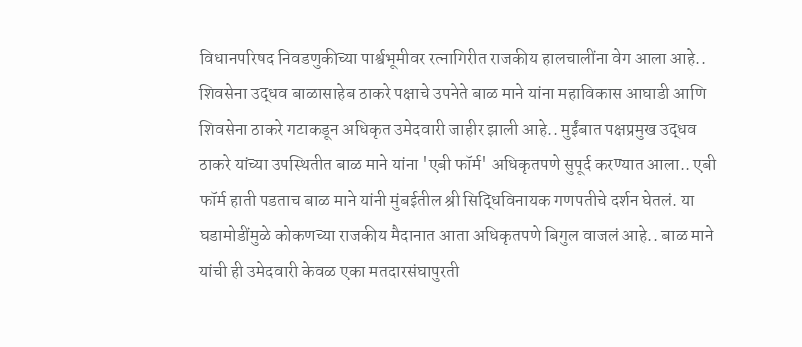विधानपरिषद निवडणुकीच्या पार्श्वभूमीवर रत्नागिरीत राजकीय हालचालींना वेग आला आहे.. शिवसेना उद्धव बाळासाहेब ठाकरे पक्षाचे उपनेते बाळ माने यांना महाविकास आघाडी आणि शिवसेना ठाकरे गटाकडून अधिकृत उमेदवारी जाहीर झाली आहे.. मुईंबात पक्षप्रमुख उद्धव ठाकरे यांच्या उपस्थितीत बाळ माने यांना 'एबी फॉर्म' अधिकृतपणे सुपूर्द करण्यात आला.. एबी फॉर्म हाती पडताच बाळ माने यांनी मुंबईतील श्री सिद्धिविनायक गणपतीचे दर्शन घेतलं. या घडामोडींमुळे कोकणच्या राजकीय मैदानात आता अधिकृतपणे बिगुल वाजलं आहे.. बाळ माने यांची ही उमेदवारी केवळ एका मतदारसंघापुरती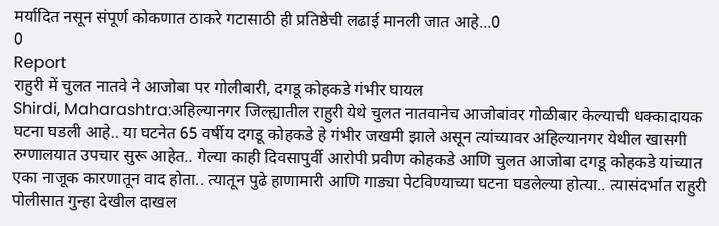मर्यादित नसून संपूर्ण कोकणात ठाकरे गटासाठी ही प्रतिष्ठेची लढाई मानली जात आहे...0
0
Report
राहुरी में चुलत नातवे ने आजोबा पर गोलीबारी, दगडू कोहकडे गंभीर घायल
Shirdi, Maharashtra:अहिल्यानगर जिल्ह्यातील राहुरी येथे चुलत नातवानेच आजोबांवर गोळीबार केल्याची धक्कादायक घटना घडली आहे.. या घटनेत 65 वर्षीय दगडू कोहकडे हे गंभीर जखमी झाले असून त्यांच्यावर अहिल्यानगर येथील खासगी रुग्णालयात उपचार सुरू आहेत.. गेल्या काही दिवसापुर्वी आरोपी प्रवीण कोहकडे आणि चुलत आजोबा दगडू कोहकडे यांच्यात एका नाजूक कारणातून वाद होता.. त्यातून पुढे हाणामारी आणि गाड्या पेटविण्याच्या घटना घडलेल्या होत्या.. त्यासंदर्भात राहुरी पोलीसात गुन्हा देखील दाखल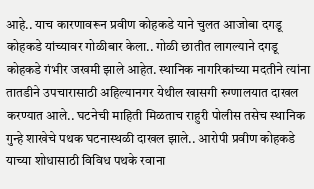आहे.. याच कारणावरून प्रवीण कोहकडे याने चुलत आजोबा दगडू कोहकडे यांच्यावर गोळीबार केला.. गोळी छातीत लागल्याने दगडू कोहकडे गंभीर जखमी झाले आहेत. स्थानिक नागरिकांच्या मदतीने त्यांना तातडीने उपचारासाठी अहिल्यानगर येथील खासगी रुग्णालयात दाखल करण्यात आले.. घटनेची माहिती मिळताच राहुरी पोलीस तसेच स्थानिक गुन्हे शाखेचे पथक घटनास्थळी दाखल झाले.. आरोपी प्रवीण कोहकडे याच्या शोधासाठी विविध पथके रवाना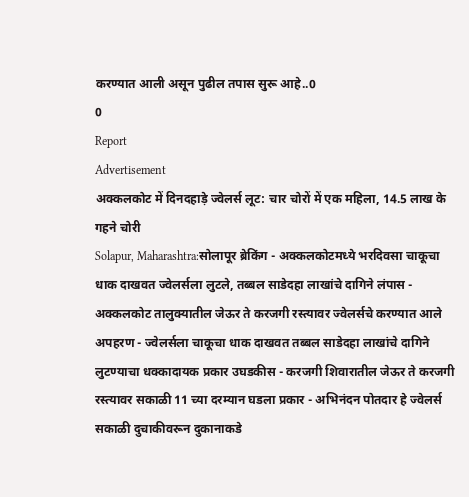करण्यात आली असून पुढील तपास सुरू आहे..0
0
Report
Advertisement
अक्कलकोट में दिनदहाड़े ज्वेलर्स लूट: चार चोरों में एक महिला, 14.5 लाख के गहने चोरी
Solapur, Maharashtra:सोलापूर ब्रेकिंग - अक्कलकोटमध्ये भरदिवसा चाकूचा धाक दाखवत ज्वेलर्सला लुटले, तब्बल साडेदहा लाखांचे दागिने लंपास - अक्कलकोट तालुक्यातील जेऊर ते करजगी रस्त्यावर ज्वेलर्सचे करण्यात आले अपहरण - ज्वेलर्सला चाकूचा धाक दाखवत तब्बल साडेदहा लाखांचे दागिने लुटण्याचा धक्कादायक प्रकार उघडकीस - करजगी शिवारातील जेऊर ते करजगी रस्त्यावर सकाळी 11 च्या दरम्यान घडला प्रकार - अभिनंदन पोतदार हे ज्वेलर्स सकाळी दुचाकीवरून दुकानाकडे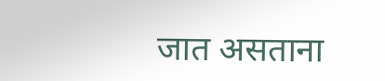जात असताना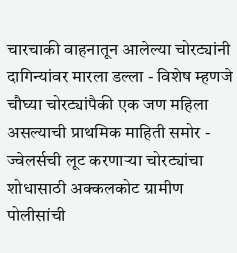चारचाकी वाहनातून आलेल्या चोरट्यांनी दागिन्यांवर मारला डल्ला - विशेष म्हणजे चौघ्या चोरट्यांपैकी एक जण महिला असल्याची प्राथमिक माहिती समोर - ज्वेलर्सची लूट करणाऱ्या चोरट्यांचा शोधासाठी अक्कलकोट ग्रामीण पोलीसांची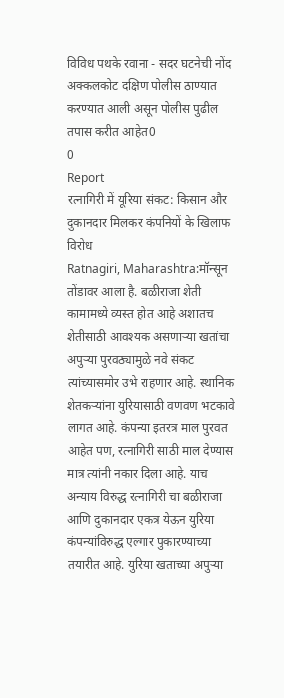विविध पथके रवाना - सदर घटनेची नोंद अक्कलकोट दक्षिण पोलीस ठाण्यात करण्यात आली असून पोलीस पुढील तपास करीत आहेत0
0
Report
रत्नागिरी में यूरिया संकट: किसान और दुकानदार मिलकर कंपनियों के खिलाफ विरोध
Ratnagiri, Maharashtra:मॉन्सून तोंडावर आला है. बळीराजा शेती कामामध्ये व्यस्त होत आहे अशातच शेतीसाठी आवश्यक असणाऱ्या खतांचा अपुऱ्या पुरवठ्यामुळे नवे संकट त्यांच्यासमोर उभे राहणार आहे. स्थानिक शेतकऱ्यांना युरियासाठी वणवण भटकावे लागत आहे. कंपन्या इतरत्र माल पुरवत आहेत पण, रत्नागिरी साठी माल देण्यास मात्र त्यांनी नकार दिला आहे. याच अन्याय विरुद्ध रत्नागिरी चा बळीराजा आणि दुकानदार एकत्र येऊन युरिया कंपन्यांविरुद्ध एल्गार पुकारण्याच्या तयारीत आहे. युरिया खताच्या अपुऱ्या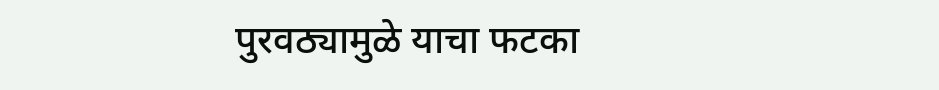पुरवठ्यामुळे याचा फटका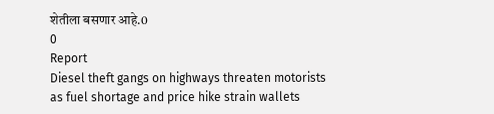शेतीला बसणार आहे.0
0
Report
Diesel theft gangs on highways threaten motorists as fuel shortage and price hike strain wallets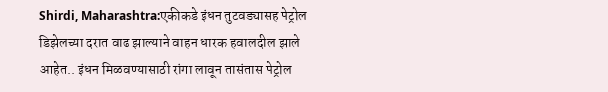Shirdi, Maharashtra:एकीकडे इंधन तुटवड्यासह पेट्रोल डिझेलच्या दरात वाढ झाल्याने वाहन धारक हवालदील झाले आहेत.. इंधन मिळवण्यासाठी रांगा लावून तासंतास पेट्रोल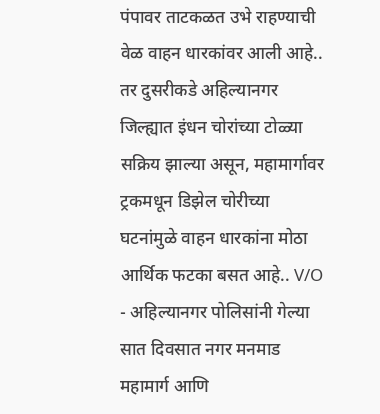पंपावर ताटकळत उभे राहण्याची वेळ वाहन धारकांवर आली आहे.. तर दुसरीकडे अहिल्यानगर जिल्ह्यात इंधन चोरांच्या टोळ्या सक्रिय झाल्या असून, महामार्गावर ट्रकमधून डिझेल चोरीच्या घटनांमुळे वाहन धारकांना मोठा आर्थिक फटका बसत आहे.. V/O - अहिल्यानगर पोलिसांनी गेल्या सात दिवसात नगर मनमाड महामार्ग आणि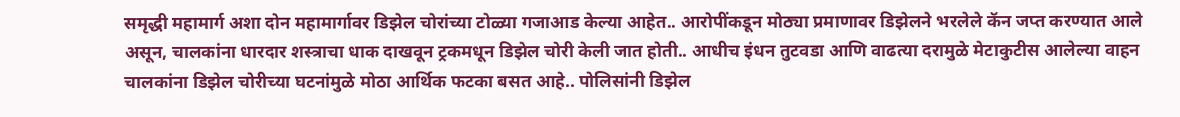समृद्धी महामार्ग अशा दोन महामार्गावर डिझेल चोरांच्या टोळ्या गजाआड केल्या आहेत.. आरोपींकडून मोठ्या प्रमाणावर डिझेलने भरलेले कॅन जप्त करण्यात आले असून, चालकांना धारदार शस्त्राचा धाक दाखवून ट्रकमधून डिझेल चोरी केली जात होती.. आधीच इंधन तुटवडा आणि वाढत्या दरामुळे मेटाकुटीस आलेल्या वाहन चालकांना डिझेल चोरीच्या घटनांमुळे मोठा आर्थिक फटका बसत आहे.. पोलिसांनी डिझेल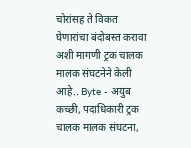चोरांसह ते विकत घेणारांचा बंदोबस्त करावा अशी मागणी ट्रक चालक मालक संघटनेने केली आहे.. Byte - अयुब कच्छी, पदाधिकारी ट्रक चालक मालक संघटना,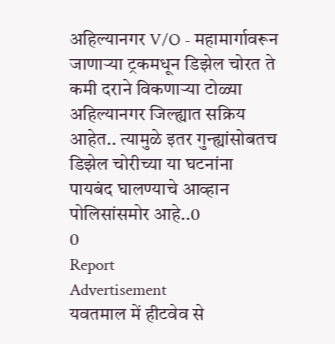अहिल्यानगर V/O - महामार्गावरून जाणाऱ्या ट्रकमधून डिझेल चोरत ते कमी दराने विकणाऱ्या टोळ्या अहिल्यानगर जिल्ह्यात सक्रिय आहेत.. त्यामुळे इतर गुन्ह्यांसोबतच डिझेल चोरीच्या या घटनांना पायबंद घालण्याचे आव्हान पोलिसांसमोर आहे..0
0
Report
Advertisement
यवतमाल में हीटवेव से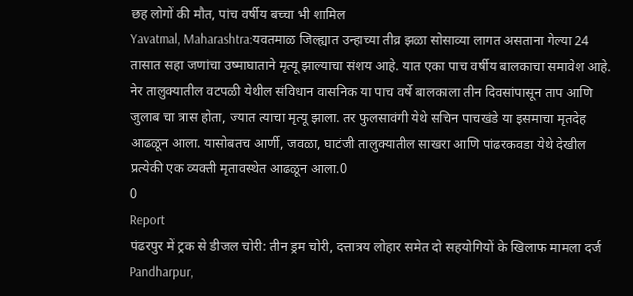छह लोगों की मौत, पांच वर्षीय बच्चा भी शामिल
Yavatmal, Maharashtra:यवतमाळ जिल्ह्यात उन्हाच्या तीव्र झळा सोसाव्या लागत असताना गेल्या 24 तासात सहा जणांचा उष्माघाताने मृत्यू झाल्याचा संशय आहे. यात एका पाच वर्षीय बालकाचा समावेश आहे. नेर तालुक्यातील वटपळी येथील संविधान वासनिक या पाच वर्षे बालकाला तीन दिवसांपासून ताप आणि जुलाब चा त्रास होता, ज्यात त्याचा मृत्यू झाला. तर फुलसावंगी येथे सचिन पाचखंडे या इसमाचा मृतदेह आढळून आला. यासोबतच आर्णी, जवळा, घाटंजी तालुक्यातील साखरा आणि पांढरकवडा येथे देखील प्रत्येकी एक व्यक्ती मृतावस्थेत आढळून आला.0
0
Report
पंढरपुर में ट्रक से डीजल चोरी: तीन ड्रम चोरी, दत्तात्रय लोहार समेत दो सहयोगियों के खिलाफ मामला दर्ज
Pandharpur,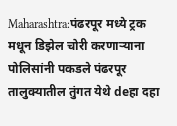Maharashtra:पंढरपूर मध्ये ट्रक मधून डिझेल चोरी करणाऱ्याना पोलिसांनी पकडले पंढरपूर तालुक्यातील तुंगत येथे deहा दहा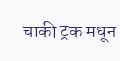चाकी ट्रक मधून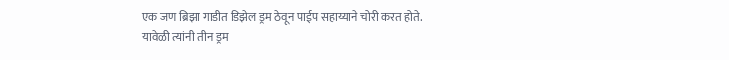एक जण ब्रिझा गाडीत डिझेल ड्रम ठेवून पाईप सहाय्याने चोरी करत होते. यावेळी त्यांनी तीन ड्रम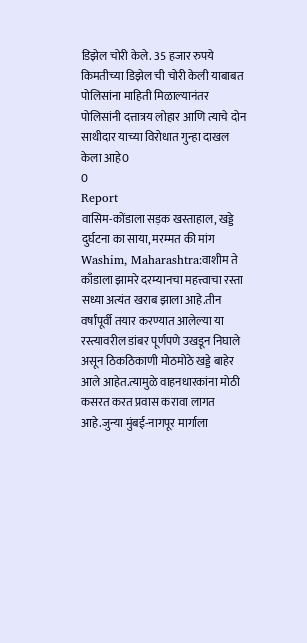डिझेल चोरी केले. 35 हजार रुपये किमतीच्या डिझेल ची चोरी केली याबाबत पोलिसांना माहिती मिळाल्यानंतर पोलिसांनी दत्तात्रय लोहार आणि त्याचे दोन साथीदार याच्या विरोधात गुन्हा दाखल केला आहे0
0
Report
वासिम-कोंडाला सड़क खस्ताहाल, खड्डे दुर्घटना का साया, मरम्मत की मांग
Washim, Maharashtra:वाशीम ते काँडाला झामरे दरम्यानचा महत्त्वाचा रस्ता सध्या अत्यंत खराब झाला आहे.तीन वर्षांपूर्वी तयार करण्यात आलेल्या या रस्त्यावरील डांबर पूर्णपणे उखडून निघाले असून ठिकठिकाणी मोठमोठे खड्डे बाहेर आले आहेत.त्यामुळे वाहनधारकांना मोठी कसरत करत प्रवास करावा लागत आहे.जुन्या मुंबई-नागपूर मार्गाला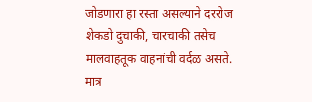जोडणारा हा रस्ता असल्याने दररोज शेकडो दुचाकी, चारचाकी तसेच मालवाहतूक वाहनांची वर्दळ असते. मात्र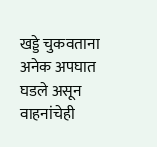खड्डे चुकवताना अनेक अपघात घडले असून वाहनांचेही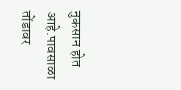नुकसान होत आहे.पावसाळा तोंडावर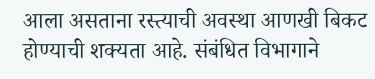आला असताना रस्त्याची अवस्था आणखी बिकट होण्याची शक्यता आहे. संबंधित विभागाने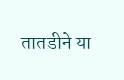तातडीने या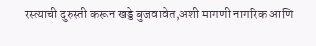रस्त्याची दुरुस्ती करून खड्डे बुजवावेत,अशी मागणी नागरिक आणि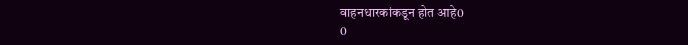वाहनधारकांकडून होत आहे0
0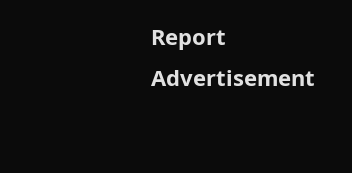Report
Advertisement